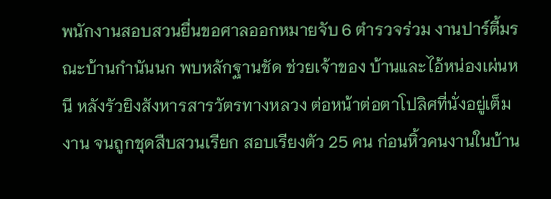พนักงานสอบสวนยื่นขอศาลออกหมายจับ 6 ตำรวจร่วม งานปาร์ตี้มรณะบ้านกำนันนก พบหลักฐานชัด ช่วยเจ้าของ บ้านและไอ้หน่องเผ่นหนี หลังรัวยิงสังหารสารวัตรทางหลวง ต่อหน้าต่อตาโปลิศที่นั่งอยู่เต็มงาน จนถูกชุดสืบสวนเรียก สอบเรียงตัว 25 คน ก่อนหิ้วคนงานในบ้าน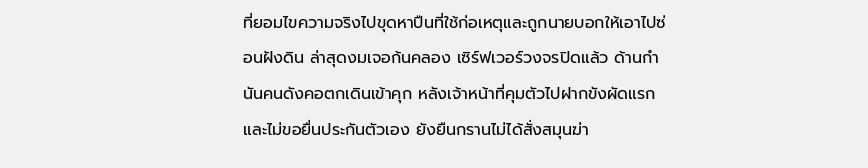ที่ยอมไขความจริงไปขุดหาปืนที่ใช้ก่อเหตุและถูกนายบอกให้เอาไปซ่อนฝังดิน ล่าสุดงมเจอก้นคลอง เซิร์ฟเวอร์วงจรปิดแล้ว ด้านกำนันคนดังคอตกเดินเข้าคุก หลังเจ้าหน้าที่คุมตัวไปฝากขังผัดแรกและไม่ขอยื่นประกันตัวเอง ยังยืนกรานไม่ได้สั่งสมุนฆ่า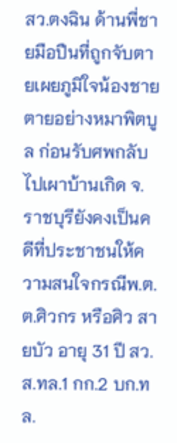สว.ตงฉิน ด้านพี่ชายมือปืนที่ถูกจับตายเผยภูมิใจน้องชายตายอย่างหมาพิตบูล ก่อนรับศพกลับไปเผาบ้านเกิด จ.ราชบุรียังคงเป็นคดีที่ประชาชนให้ความสนใจกรณีพ.ต.ต.ศิวกร หรือศิว สายบัว อายุ 31 ปี สว.ส.ทล.1 กก.2 บก.ทล.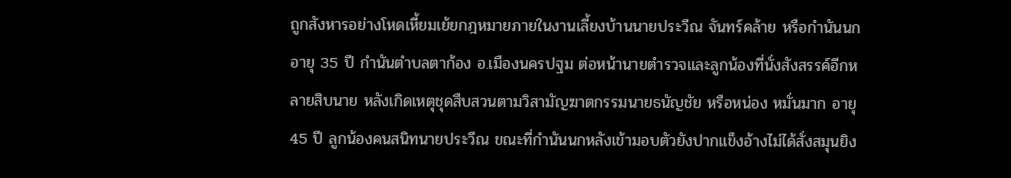ถูกสังหารอย่างโหดเหี้ยมเย้ยกฎหมายภายในงานเลี้ยงบ้านนายประวีณ จันทร์คล้าย หรือกำนันนก อายุ 35 ปี กำนันตำบลตาก้อง อ.เมืองนครปฐม ต่อหน้านายตำรวจและลูกน้องที่นั่งสังสรรค์อีกหลายสิบนาย หลังเกิดเหตุชุดสืบสวนตามวิสามัญฆาตกรรมนายธนัญชัย หรือหน่อง หมั่นมาก อายุ 45 ปี ลูกน้องคนสนิทนายประวีณ ขณะที่กำนันนกหลังเข้ามอบตัวยังปากแข็งอ้างไม่ได้สั่งสมุนยิง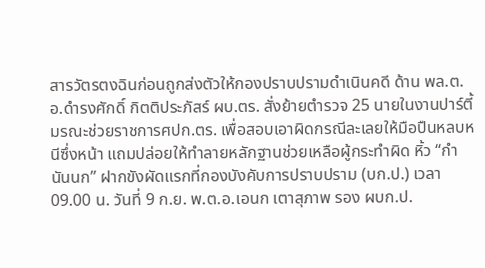สารวัตรตงฉินก่อนถูกส่งตัวให้กองปราบปรามดำเนินคดี ด้าน พล.ต.อ.ดำรงศักดิ์ กิตติประภัสร์ ผบ.ตร. สั่งย้ายตำรวจ 25 นายในงานปาร์ตี้มรณะช่วยราชการศปก.ตร. เพื่อสอบเอาผิดกรณีละเลยให้มือปืนหลบหนีซึ่งหน้า แถมปล่อยให้ทำลายหลักฐานช่วยเหลือผู้กระทำผิด หิ้ว “กำนันนก” ฝากขังผัดแรกที่กองบังคับการปราบปราม (บก.ป.) เวลา 09.00 น. วันที่ 9 ก.ย. พ.ต.อ.เอนก เตาสุภาพ รอง ผบก.ป.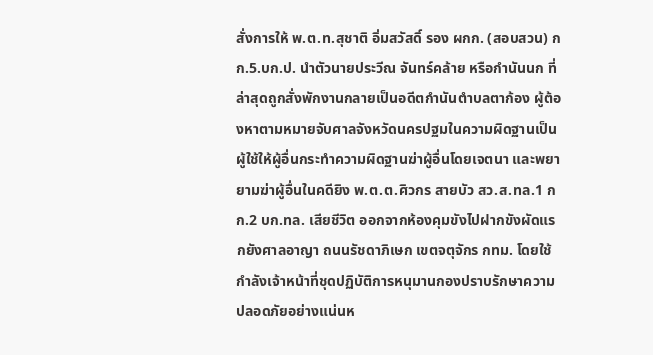สั่งการให้ พ.ต.ท.สุชาติ อิ่มสวัสดิ์ รอง ผกก. (สอบสวน) กก.5.บก.ป. นำตัวนายประวีณ จันทร์คล้าย หรือกำนันนก ที่ล่าสุดถูกสั่งพักงานกลายเป็นอดีตกำนันตำบลตาก้อง ผู้ต้องหาตามหมายจับศาลจังหวัดนครปฐมในความผิดฐานเป็นผู้ใช้ให้ผู้อื่นกระทำความผิดฐานฆ่าผู้อื่นโดยเจตนา และพยายามฆ่าผู้อื่นในคดียิง พ.ต.ต.ศิวกร สายบัว สว.ส.ทล.1 กก.2 บก.ทล. เสียชีวิต ออกจากห้องคุมขังไปฝากขังผัดแรกยังศาลอาญา ถนนรัชดาภิเษก เขตจตุจักร กทม. โดยใช้กำลังเจ้าหน้าที่ชุดปฏิบัติการหนุมานกองปราบรักษาความปลอดภัยอย่างแน่นห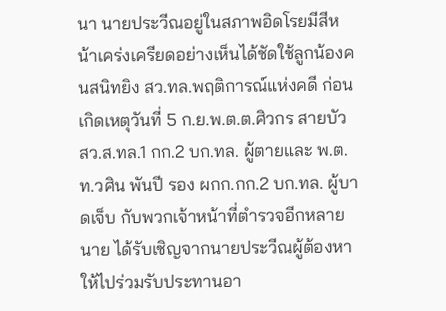นา นายประวีณอยู่ในสภาพอิดโรยมีสีหน้าเคร่งเครียดอย่างเห็นได้ชัดใช้ลูกน้องคนสนิทยิง สว.ทล.พฤติการณ์แห่งคดี ก่อนเกิดเหตุวันที่ 5 ก.ย.พ.ต.ต.ศิวกร สายบัว สว.ส.ทล.1 กก.2 บก.ทล. ผู้ตายและ พ.ต.ท.วศิน พันปี รอง ผกก.กก.2 บก.ทล. ผู้บาดเจ็บ กับพวกเจ้าหน้าที่ตำรวจอีกหลายนาย ได้รับเชิญจากนายประวีณผู้ต้องหาให้ไปร่วมรับประทานอา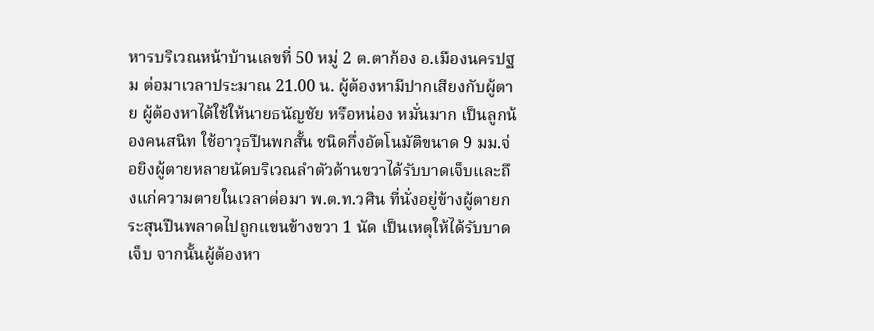หารบริเวณหน้าบ้านเลขที่ 50 หมู่ 2 ต.ตาก้อง อ.เมืองนครปฐม ต่อมาเวลาประมาณ 21.00 น. ผู้ต้องหามีปากเสียงกับผู้ตาย ผู้ต้องหาได้ใช้ให้นายธนัญชัย หรือหน่อง หมั่นมาก เป็นลูกน้องคนสนิท ใช้อาวุธปืนพกสั้น ชนิดกึ่งอัตโนมัติขนาด 9 มม.จ่อยิงผู้ตายหลายนัดบริเวณลำตัวด้านขวาได้รับบาดเจ็บและถึงแก่ความตายในเวลาต่อมา พ.ต.ท.วศิน ที่นั่งอยู่ข้างผู้ตายกระสุนปืนพลาดไปถูกแขนข้างขวา 1 นัด เป็นเหตุให้ได้รับบาดเจ็บ จากนั้นผู้ต้องหา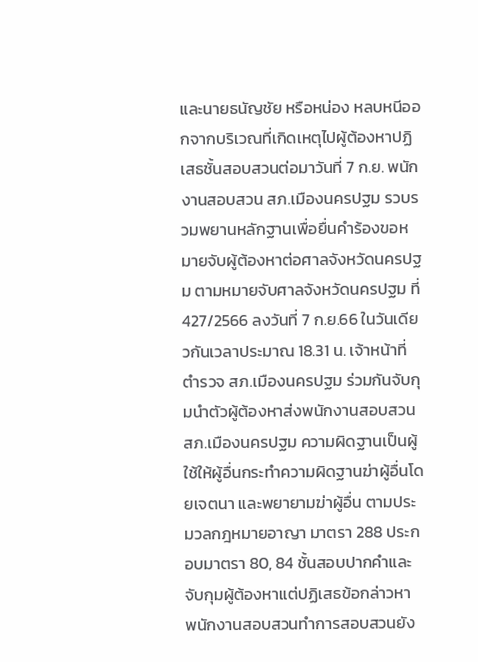และนายธนัญชัย หรือหน่อง หลบหนีออกจากบริเวณที่เกิดเหตุไปผู้ต้องหาปฏิเสธชั้นสอบสวนต่อมาวันที่ 7 ก.ย. พนักงานสอบสวน สภ.เมืองนครปฐม รวบรวมพยานหลักฐานเพื่อยื่นคำร้องขอหมายจับผู้ต้องหาต่อศาลจังหวัดนครปฐม ตามหมายจับศาลจังหวัดนครปฐม ที่ 427/2566 ลงวันที่ 7 ก.ย.66 ในวันเดียวกันเวลาประมาณ 18.31 น. เจ้าหน้าที่ตำรวจ สภ.เมืองนครปฐม ร่วมกันจับกุมนำตัวผู้ต้องหาส่งพนักงานสอบสวน สภ.เมืองนครปฐม ความผิดฐานเป็นผู้ใช้ให้ผู้อื่นกระทำความผิดฐานฆ่าผู้อื่นโดยเจตนา และพยายามฆ่าผู้อื่น ตามประมวลกฎหมายอาญา มาตรา 288 ประกอบมาตรา 80, 84 ชั้นสอบปากคำและจับกุมผู้ต้องหาแต่ปฏิเสธข้อกล่าวหา พนักงานสอบสวนทำการสอบสวนยัง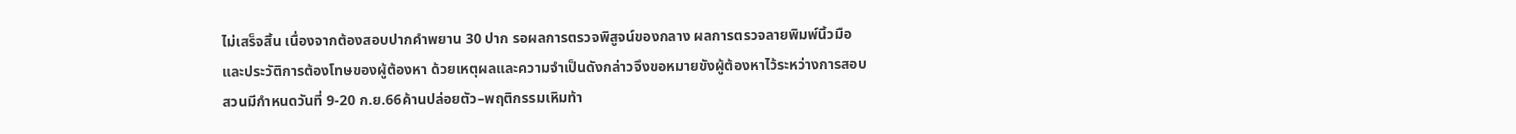ไม่เสร็จสิ้น เนื่องจากต้องสอบปากคำพยาน 30 ปาก รอผลการตรวจพิสูจน์ของกลาง ผลการตรวจลายพิมพ์นิ้วมือและประวัติการต้องโทษของผู้ต้องหา ด้วยเหตุผลและความจำเป็นดังกล่าวจึงขอหมายขังผู้ต้องหาไว้ระหว่างการสอบสวนมีกำหนดวันที่ 9-20 ก.ย.66ค้านปล่อยตัว–พฤติกรรมเหิมท้า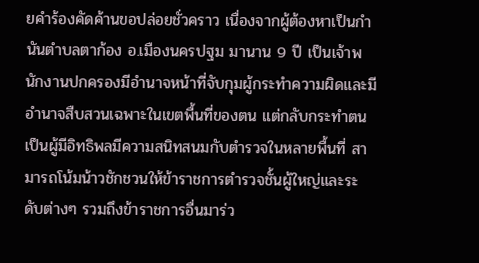ยคำร้องคัดค้านขอปล่อยชั่วคราว เนื่องจากผู้ต้องหาเป็นกำนันตำบลตาก้อง อ.เมืองนครปฐม มานาน 9 ปี เป็นเจ้าพนักงานปกครองมีอำนาจหน้าที่จับกุมผู้กระทำความผิดและมีอำนาจสืบสวนเฉพาะในเขตพื้นที่ของตน แต่กลับกระทำตนเป็นผู้มีอิทธิพลมีความสนิทสนมกับตำรวจในหลายพื้นที่ สามารถโน้มน้าวชักชวนให้ข้าราชการตำรวจชั้นผู้ใหญ่และระดับต่างๆ รวมถึงข้าราชการอื่นมาร่ว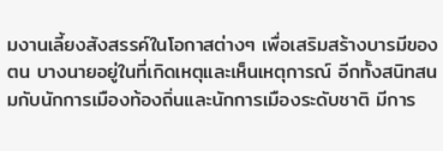มงานเลี้ยงสังสรรค์ในโอกาสต่างๆ เพื่อเสริมสร้างบารมีของตน บางนายอยู่ในที่เกิดเหตุและเห็นเหตุการณ์ อีกทั้งสนิทสนมกับนักการเมืองท้องถิ่นและนักการเมืองระดับชาติ มีการ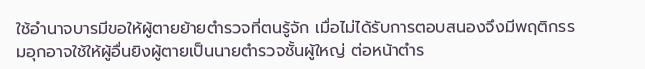ใช้อำนาจบารมีขอให้ผู้ตายย้ายตำรวจที่ตนรู้จัก เมื่อไม่ได้รับการตอบสนองจึงมีพฤติกรรมอุกอาจใช้ให้ผู้อื่นยิงผู้ตายเป็นนายตำรวจชั้นผู้ใหญ่ ต่อหน้าตำร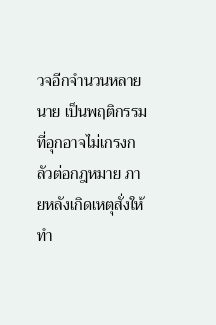วจอีกจำนวนหลายนาย เป็นพฤติกรรมที่อุกอาจไม่เกรงกลัวต่อกฎหมาย ภายหลังเกิดเหตุสั่งให้ทำ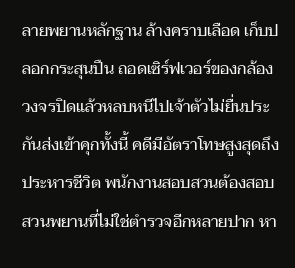ลายพยานหลักฐาน ล้างคราบเลือด เก็บปลอกกระสุนปืน ถอดเซิร์ฟเวอร์ของกล้องวงจรปิดแล้วหลบหนีไปเจ้าตัวไม่ยื่นประกันส่งเข้าคุกทั้งนี้ คดีมีอัตราโทษสูงสุดถึงประหารชีวิต พนักงานสอบสวนต้องสอบสวนพยานที่ไม่ใช่ตำรวจอีกหลายปาก หา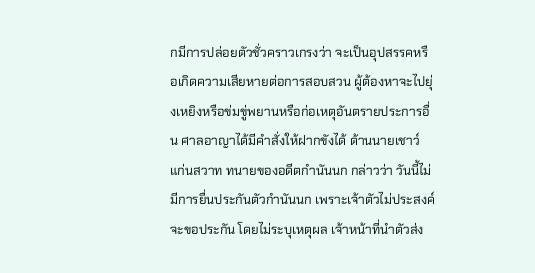กมีการปล่อยตัวชั่วคราวเกรงว่า จะเป็นอุปสรรคหรือเกิดความเสียหายต่อการสอบสวน ผู้ต้องหาจะไปยุ่งเหยิงหรือข่มขู่พยานหรือก่อเหตุอันตรายประการอื่น ศาลอาญาได้มีคำสั่งให้ฝากขังได้ ด้านนายเชาว์ แก่นสวาท ทนายของอดีตกำนันนก กล่าวว่า วันนี้ไม่มีการยื่นประกันตัวกำนันนก เพราะเจ้าตัวไม่ประสงค์จะขอประกัน โดยไม่ระบุเหตุผล เจ้าหน้าที่นำตัวส่ง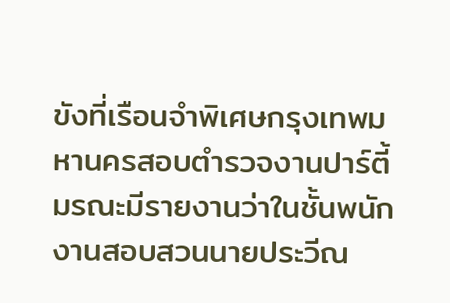ขังที่เรือนจำพิเศษกรุงเทพมหานครสอบตำรวจงานปาร์ตี้มรณะมีรายงานว่าในชั้นพนักงานสอบสวนนายประวีณ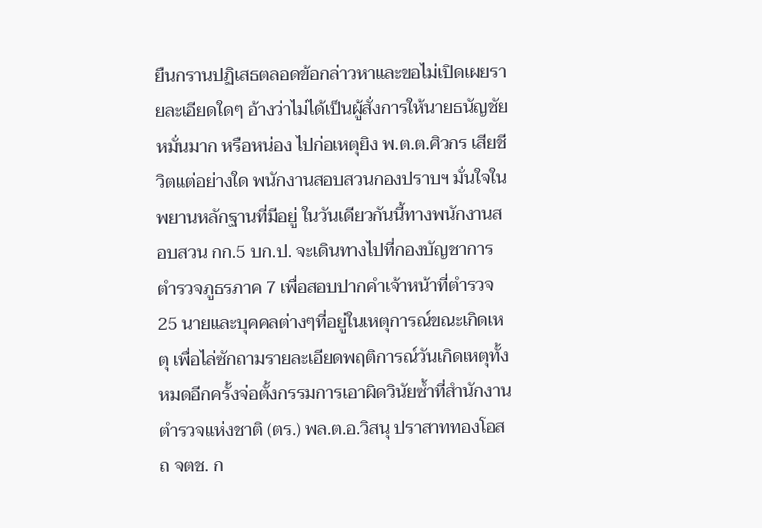ยืนกรานปฏิเสธตลอดข้อกล่าวหาและขอไม่เปิดเผยรายละเอียดใดๆ อ้างว่าไม่ได้เป็นผู้สั่งการให้นายธนัญชัย หมั่นมาก หรือหน่อง ไปก่อเหตุยิง พ.ต.ต.ศิวกร เสียชีวิตแต่อย่างใด พนักงานสอบสวนกองปราบฯ มั่นใจในพยานหลักฐานที่มีอยู่ ในวันเดียวกันนี้ทางพนักงานสอบสวน กก.5 บก.ป. จะเดินทางไปที่กองบัญชาการตำรวจภูธรภาค 7 เพื่อสอบปากคำเจ้าหน้าที่ตำรวจ 25 นายและบุคคลต่างๆที่อยู่ในเหตุการณ์ขณะเกิดเหตุ เพื่อไล่ซักถามรายละเอียดพฤติการณ์วันเกิดเหตุทั้งหมดอีกครั้งจ่อตั้งกรรมการเอาผิดวินัยซ้ำที่สำนักงานตำรวจแห่งชาติ (ตร.) พล.ต.อ.วิสนุ ปราสาททองโอสถ จตช. ก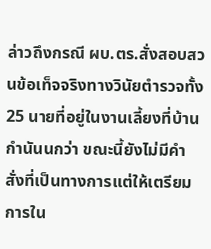ล่าวถึงกรณี ผบ.ตร.สั่งสอบสวนข้อเท็จจริงทางวินัยตำรวจทั้ง 25 นายที่อยู่ในงานเลี้ยงที่บ้านกำนันนกว่า ขณะนี้ยังไม่มีคำสั่งที่เป็นทางการแต่ให้เตรียมการใน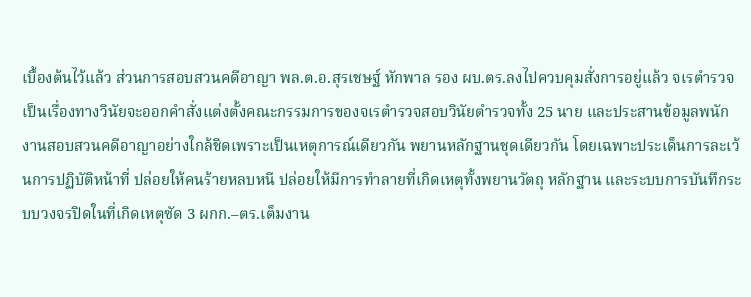เบื้องต้นไว้แล้ว ส่วนการสอบสวนคดีอาญา พล.ต.อ.สุรเชษฐ์ หักพาล รอง ผบ.ตร.ลงไปควบคุมสั่งการอยู่แล้ว จเรตำรวจเป็นเรื่องทางวินัยจะออกคำสั่งแต่งตั้งคณะกรรมการของจเรตำรวจสอบวินัยตำรวจทั้ง 25 นาย และประสานข้อมูลพนักงานสอบสวนคดีอาญาอย่างใกล้ชิดเพราะเป็นเหตุการณ์เดียวกัน พยานหลักฐานชุดเดียวกัน โดยเฉพาะประเด็นการละเว้นการปฏิบัติหน้าที่ ปล่อยให้คนร้ายหลบหนี ปล่อยให้มีการทำลายที่เกิดเหตุทั้งพยานวัตถุ หลักฐาน และระบบการบันทึกระบบวงจรปิดในที่เกิดเหตุซัด 3 ผกก.–ตร.เต็มงาน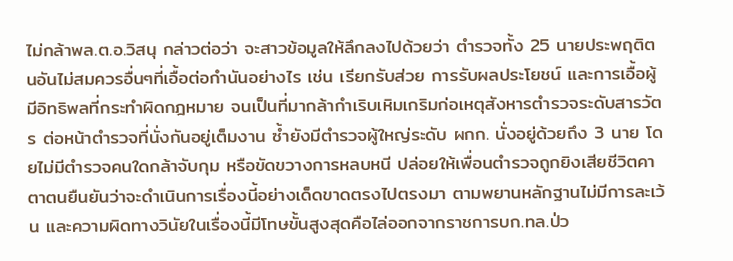ไม่กล้าพล.ต.อ.วิสนุ กล่าวต่อว่า จะสาวข้อมูลให้ลึกลงไปด้วยว่า ตำรวจทั้ง 25 นายประพฤติตนอันไม่สมควรอื่นๆที่เอื้อต่อกำนันอย่างไร เช่น เรียกรับส่วย การรับผลประโยชน์ และการเอื้อผู้มีอิทธิพลที่กระทำผิดกฎหมาย จนเป็นที่มากล้ากำเริบเหิมเกริมก่อเหตุสังหารตำรวจระดับสารวัตร ต่อหน้าตำรวจที่นั่งกันอยู่เต็มงาน ซ้ำยังมีตำรวจผู้ใหญ่ระดับ ผกก. นั่งอยู่ด้วยถึง 3 นาย โดยไม่มีตำรวจคนใดกล้าจับกุม หรือขัดขวางการหลบหนี ปล่อยให้เพื่อนตำรวจถูกยิงเสียชีวิตคาตาตนยืนยันว่าจะดำเนินการเรื่องนี้อย่างเด็ดขาดตรงไปตรงมา ตามพยานหลักฐานไม่มีการละเว้น และความผิดทางวินัยในเรื่องนี้มีโทษขั้นสูงสุดคือไล่ออกจากราชการบก.ทล.ป่ว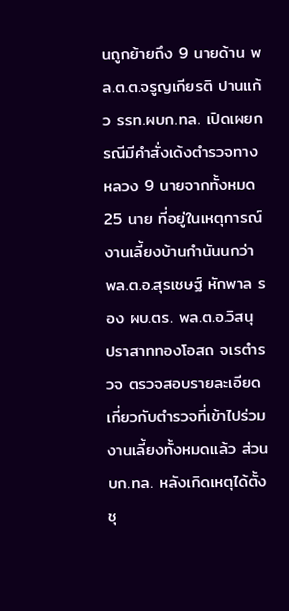นถูกย้ายถึง 9 นายด้าน พล.ต.ต.จรูญเกียรติ ปานแก้ว รรท.ผบก.ทล. เปิดเผยกรณีมีคำสั่งเด้งตำรวจทางหลวง 9 นายจากทั้งหมด 25 นาย ที่อยู่ในเหตุการณ์งานเลี้ยงบ้านกำนันนกว่า พล.ต.อ.สุรเชษฐ์ หักพาล รอง ผบ.ตร. พล.ต.อ.วิสนุ ปราสาททองโอสถ จเรตำรวจ ตรวจสอบรายละเอียดเกี่ยวกับตำรวจที่เข้าไปร่วมงานเลี้ยงทั้งหมดแล้ว ส่วน บก.ทล. หลังเกิดเหตุได้ตั้งชุ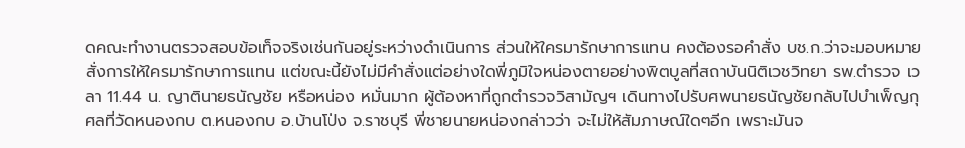ดคณะทำงานตรวจสอบข้อเท็จจริงเช่นกันอยู่ระหว่างดำเนินการ ส่วนให้ใครมารักษาการแทน คงต้องรอคำสั่ง บช.ก.ว่าจะมอบหมายสั่งการให้ใครมารักษาการแทน แต่ขณะนี้ยังไม่มีคำสั่งแต่อย่างใดพี่ภูมิใจหน่องตายอย่างพิตบูลที่สถาบันนิติเวชวิทยา รพ.ตำรวจ เวลา 11.44 น. ญาตินายธนัญชัย หรือหน่อง หมั่นมาก ผู้ต้องหาที่ถูกตำรวจวิสามัญฯ เดินทางไปรับศพนายธนัญชัยกลับไปบำเพ็ญกุศลที่วัดหนองกบ ต.หนองกบ อ.บ้านโป่ง จ.ราชบุรี พี่ชายนายหน่องกล่าวว่า จะไม่ให้สัมภาษณ์ใดๆอีก เพราะมันจ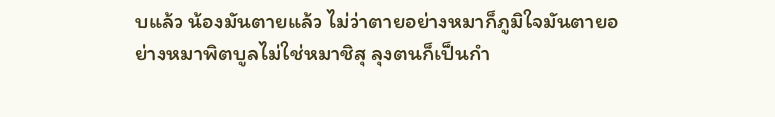บแล้ว น้องมันตายแล้ว ไม่ว่าตายอย่างหมาก็ภูมิใจมันตายอย่างหมาพิตบูลไม่ใช่หมาชิสุ ลุงตนก็เป็นกำ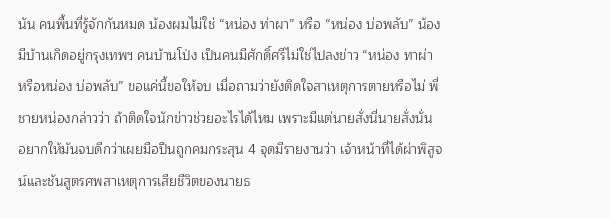นัน คนพื้นที่รู้จักกันหมด น้องผมไม่ใช่ “หน่อง ท่าผา” หรือ “หน่อง บ่อพลับ” น้องมีบ้านเกิดอยู่กรุงเทพฯ คนบ้านโป่ง เป็นคนมีศักดิ์ศรีไม่ใช่ไปลงข่าว “หน่อง ทาผ่า หรือหน่อง บ่อพลับ” ขอแค่นี้ขอให้จบ เมื่อถามว่ายังติดใจสาเหตุการตายหรือไม่ พี่ชายหน่องกล่าวว่า ถ้าติดใจนักข่าวช่วยอะไรได้ไหม เพราะมีแต่นายสั่งนี่นายสั่งนั่น อยากให้มันจบดีกว่าเผยมือปืนถูกคมกระสุน 4 จุดมีรายงานว่า เจ้าหน้าที่ได้ผ่าพิสูจน์และชันสูตรศพสาเหตุการเสียชีวิตของนายธ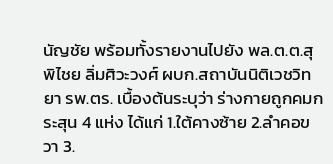นัญชัย พร้อมทั้งรายงานไปยัง พล.ต.ต.สุพิไชย ลิ่มศิวะวงศ์ ผบก.สถาบันนิติเวชวิทยา รพ.ตร. เบื้องต้นระบุว่า ร่างกายถูกคมกระสุน 4 แห่ง ได้แก่ 1.ใต้คางซ้าย 2.ลำคอขวา 3.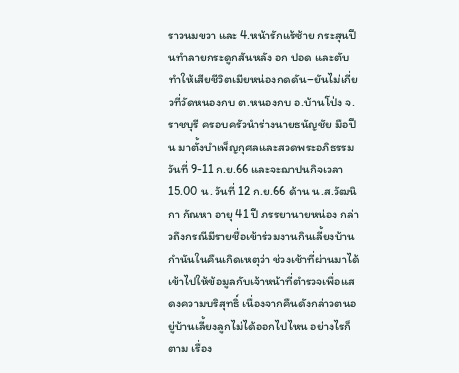ราวนมขวา และ 4.หน้ารักแร้ซ้าย กระสุนปืนทำลายกระดูกสันหลัง อก ปอด และตับ ทำให้เสียชีวิตเมียหน่องกดดัน–ยันไม่เกี่ยวที่วัดหนองกบ ต.หนองกบ อ.บ้านโป่ง จ.ราชบุรี ครอบครัวนำร่างนายธนัญชัย มือปืน มาตั้งบำเพ็ญกุศลและสวดพระอภิธรรมวันที่ 9-11 ก.ย.66 และจะฌาปนกิจเวลา 15.00 น. วันที่ 12 ก.ย.66 ด้าน น.ส.วัฒนิกา กัณหา อายุ 41 ปี ภรรยานายหน่อง กล่าวถึงกรณีมีรายชื่อเข้าร่วมงานกินเลี้ยงบ้านกำนันในคืนเกิดเหตุว่า ช่วงเช้าที่ผ่านมาได้เข้าไปให้ข้อมูลกับเจ้าหน้าที่ตำรวจเพื่อแสดงความบริสุทธิ์ เนื่องจากคืนดังกล่าวตนอยู่บ้านเลี้ยงลูกไม่ได้ออกไปไหน อย่างไรก็ตาม เรื่อง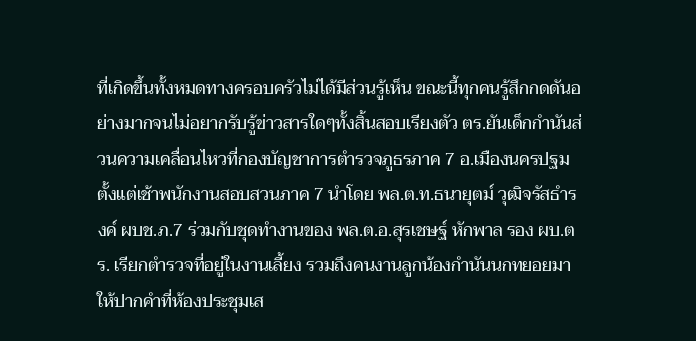ที่เกิดขึ้นทั้งหมดทางครอบครัวไม่ได้มีส่วนรู้เห็น ขณะนี้ทุกคนรู้สึกกดดันอย่างมากจนไม่อยากรับรู้ข่าวสารใดๆทั้งสิ้นสอบเรียงตัว ตร.ยันเด็กกำนันส่วนความเคลื่อนไหวที่กองบัญชาการตำรวจภูธรภาค 7 อ.เมืองนครปฐม ตั้งแต่เช้าพนักงานสอบสวนภาค 7 นำโดย พล.ต.ท.ธนายุตม์ วุฒิจรัสธำรงค์ ผบช.ภ.7 ร่วมกับชุดทำงานของ พล.ต.อ.สุรเชษฐ์ หักพาล รอง ผบ.ตร. เรียกตำรวจที่อยู่ในงานเลี้ยง รวมถึงคนงานลูกน้องกำนันนกทยอยมาให้ปากคำที่ห้องประชุมเส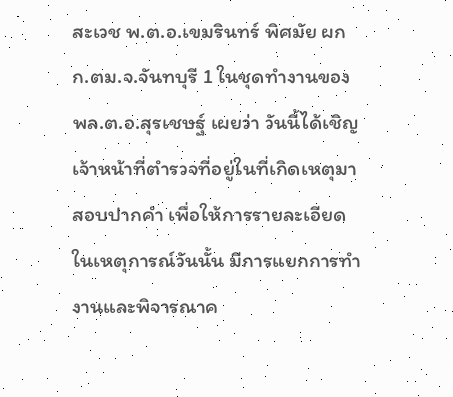สะเวช พ.ต.อ.เขมรินทร์ พิศมัย ผกก.ตม.จ.จันทบุรี 1 ในชุดทำงานของ พล.ต.อ.สุรเชษฐ์ เผยว่า วันนี้ได้เชิญเจ้าหน้าที่ตำรวจที่อยู่ในที่เกิดเหตุมาสอบปากคำ เพื่อให้การรายละเอียดในเหตุการณ์วันนั้น มีการแยกการทำงานและพิจารณาค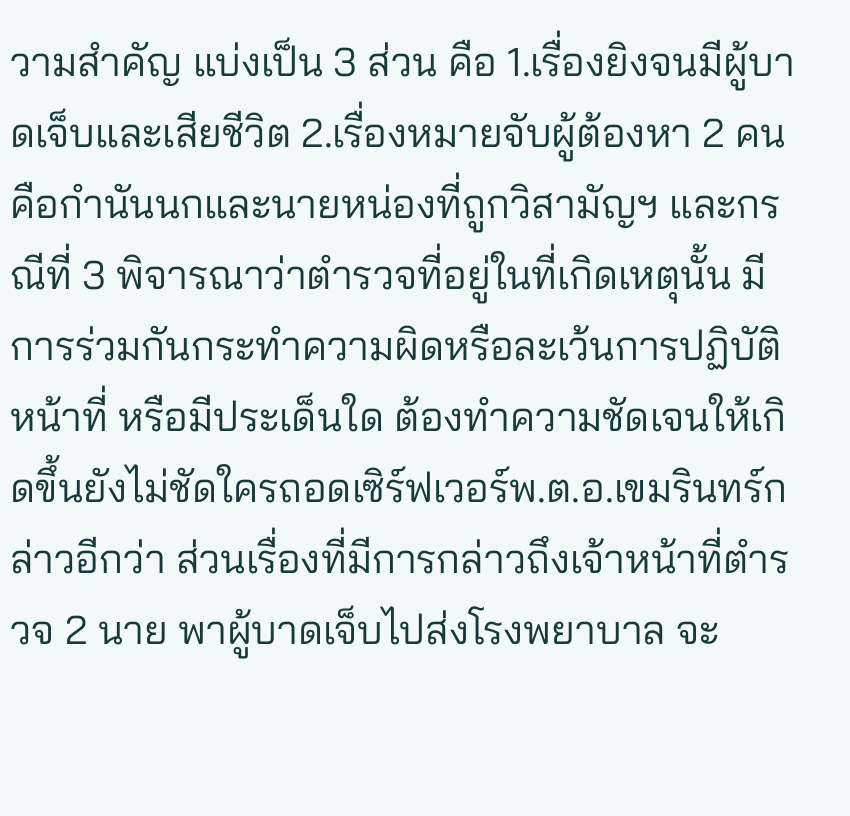วามสำคัญ แบ่งเป็น 3 ส่วน คือ 1.เรื่องยิงจนมีผู้บาดเจ็บและเสียชีวิต 2.เรื่องหมายจับผู้ต้องหา 2 คนคือกำนันนกและนายหน่องที่ถูกวิสามัญฯ และกรณีที่ 3 พิจารณาว่าตำรวจที่อยู่ในที่เกิดเหตุนั้น มีการร่วมกันกระทำความผิดหรือละเว้นการปฏิบัติหน้าที่ หรือมีประเด็นใด ต้องทำความชัดเจนให้เกิดขึ้นยังไม่ชัดใครถอดเซิร์ฟเวอร์พ.ต.อ.เขมรินทร์กล่าวอีกว่า ส่วนเรื่องที่มีการกล่าวถึงเจ้าหน้าที่ตำรวจ 2 นาย พาผู้บาดเจ็บไปส่งโรงพยาบาล จะ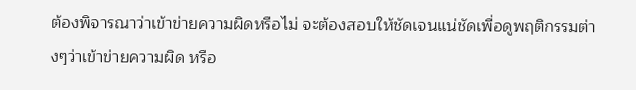ต้องพิจารณาว่าเข้าข่ายความผิดหรือไม่ จะต้องสอบให้ชัดเจนแน่ชัดเพื่อดูพฤติกรรมต่างๆว่าเข้าข่ายความผิด หรือ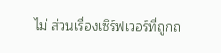ไม่ ส่วนเรื่องเซิร์ฟเวอร์ที่ถูกถ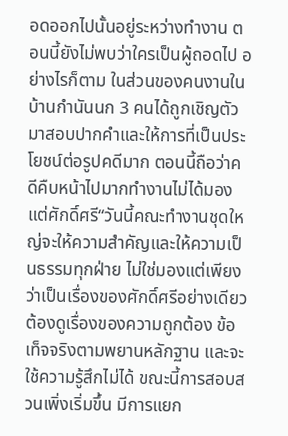อดออกไปนั้นอยู่ระหว่างทำงาน ตอนนี้ยังไม่พบว่าใครเป็นผู้ถอดไป อย่างไรก็ตาม ในส่วนของคนงานในบ้านกำนันนก 3 คนได้ถูกเชิญตัวมาสอบปากคำและให้การที่เป็นประโยชน์ต่อรูปคดีมาก ตอนนี้ถือว่าคดีคืบหน้าไปมากทำงานไม่ได้มองแต่ศักดิ์ศรี“วันนี้คณะทำงานชุดใหญ่จะให้ความสำคัญและให้ความเป็นธรรมทุกฝ่าย ไม่ใช่มองแต่เพียงว่าเป็นเรื่องของศักดิ์ศรีอย่างเดียว ต้องดูเรื่องของความถูกต้อง ข้อเท็จจริงตามพยานหลักฐาน และจะใช้ความรู้สึกไม่ได้ ขณะนี้การสอบสวนเพิ่งเริ่มขึ้น มีการแยก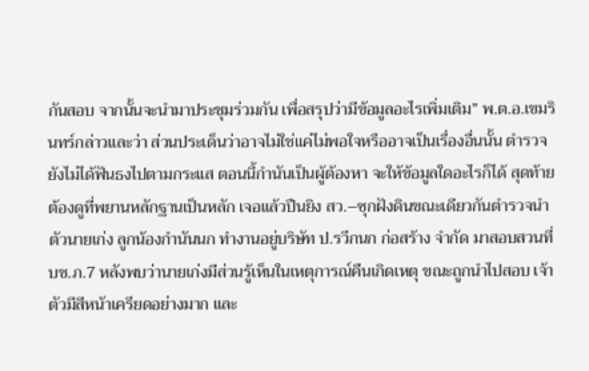กันสอบ จากนั้นจะนำมาประชุมร่วมกัน เพื่อสรุปว่ามีข้อมูลอะไรเพิ่มเติม” พ.ต.อ.เขมรินทร์กล่าวและว่า ส่วนประเด็นว่าอาจไม่ใช่แค่ไม่พอใจหรืออาจเป็นเรื่องอื่นนั้น ตำรวจยังไม่ได้ฟันธงไปตามกระแส ตอนนี้กำนันเป็นผู้ต้องหา จะให้ข้อมูลใดอะไรก็ได้ สุดท้ายต้องดูที่พยานหลักฐานเป็นหลัก เจอแล้วปืนยิง สว.–ซุกฝังดินขณะเดียวกันตำรวจนำตัวนายเก่ง ลูกน้องกำนันนก ทำงานอยู่บริษัท ป.รวีกนก ก่อสร้าง จำกัด มาสอบสวนที่ บช.ภ.7 หลังพบว่านายเก่งมีส่วนรู้เห็นในเหตุการณ์คืนเกิดเหตุ ขณะถูกนำไปสอบ เจ้าตัวมีสีหน้าเครียดอย่างมาก และ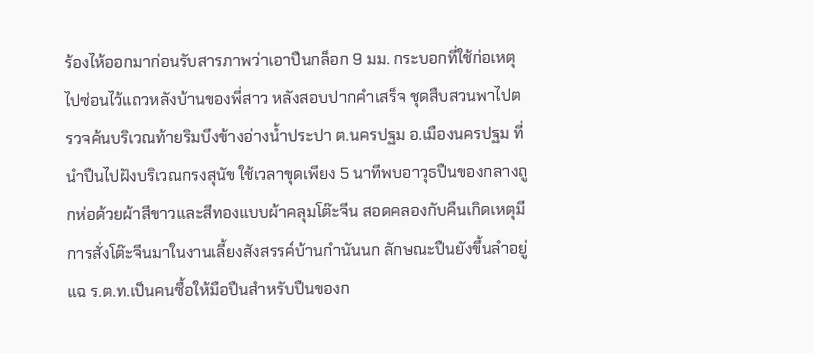ร้องไห้ออกมาก่อนรับสารภาพว่าเอาปืนกล็อก 9 มม. กระบอกที่ใช้ก่อเหตุไปซ่อนไว้แถวหลังบ้านของพี่สาว หลังสอบปากคำเสร็จ ชุดสืบสวนพาไปตรวจค้นบริเวณท้ายริมบึงข้างอ่างน้ำประปา ต.นครปฐม อ.เมืองนครปฐม ที่นำปืนไปฝังบริเวณกรงสุนัข ใช้เวลาขุดเพียง 5 นาทีพบอาวุธปืนของกลางถูกห่อด้วยผ้าสีขาวและสีทองแบบผ้าคลุมโต๊ะจีน สอดคลองกับคืนเกิดเหตุมีการสั่งโต๊ะจีนมาในงานเลี้ยงสังสรรค์บ้านกำนันนก ลักษณะปืนยังขึ้นลำอยู่แฉ ร.ต.ท.เป็นคนซื้อให้มือปืนสำหรับปืนของก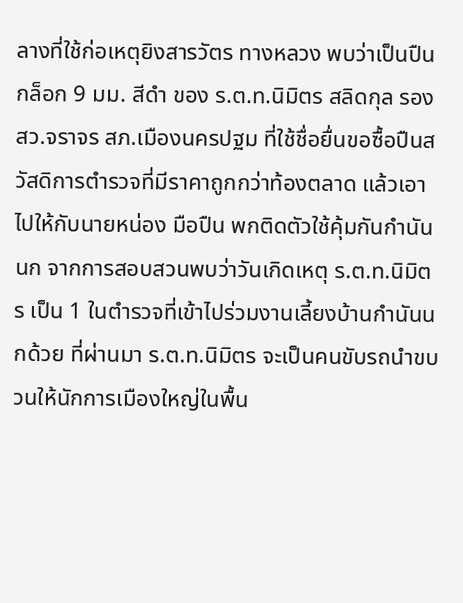ลางที่ใช้ก่อเหตุยิงสารวัตร ทางหลวง พบว่าเป็นปืนกล็อก 9 มม. สีดำ ของ ร.ต.ท.นิมิตร สลิดกุล รอง สว.จราจร สภ.เมืองนครปฐม ที่ใช้ชื่อยื่นขอซื้อปืนสวัสดิการตำรวจที่มีราคาถูกกว่าท้องตลาด แล้วเอาไปให้กับนายหน่อง มือปืน พกติดตัวใช้คุ้มกันกำนันนก จากการสอบสวนพบว่าวันเกิดเหตุ ร.ต.ท.นิมิตร เป็น 1 ในตำรวจที่เข้าไปร่วมงานเลี้ยงบ้านกำนันนกด้วย ที่ผ่านมา ร.ต.ท.นิมิตร จะเป็นคนขับรถนำขบวนให้นักการเมืองใหญ่ในพื้น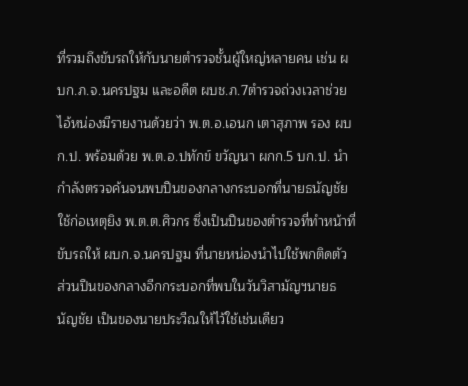ที่รวมถึงขับรถให้กับนายตำรวจชั้นผู้ใหญ่หลายคน เช่น ผบก.ภ.จ.นครปฐม และอดีต ผบช.ภ.7ตำรวจถ่วงเวลาช่วยไอ้หน่องมีรายงานด้วยว่า พ.ต.อ.เอนก เตาสุภาพ รอง ผบก.ป. พร้อมด้วย พ.ต.อ.ปทักข์ ขวัญนา ผกก.5 บก.ป. นำกำลังตรวจค้นจนพบปืนของกลางกระบอกที่นายธนัญชัยใช้ก่อเหตุยิง พ.ต.ต.ศิวกร ซึ่งเป็นปืนของตำรวจที่ทำหน้าที่ขับรถให้ ผบก.จ.นครปฐม ที่นายหน่องนำไปใช้พกติดตัว ส่วนปืนของกลางอีกกระบอกที่พบในวันวิสามัญฯนายธนัญชัย เป็นของนายประวีณให้ไว้ใช้เช่นเดียว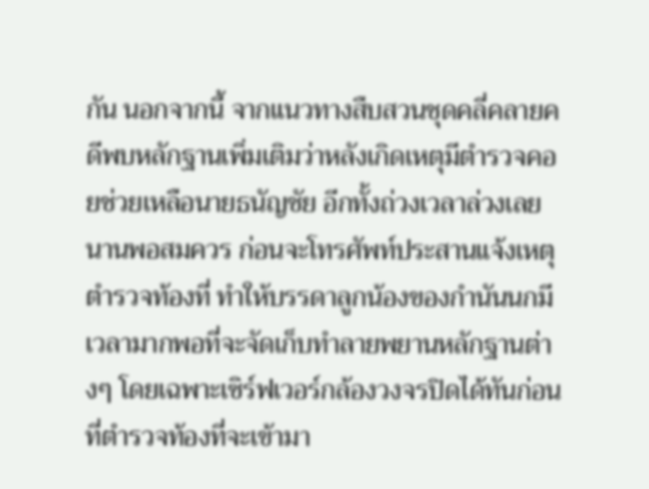กัน นอกจากนี้ จากแนวทางสืบสวนชุดคลี่คลายคดีพบหลักฐานเพิ่มเติมว่าหลังเกิดเหตุมีตำรวจคอยช่วยเหลือนายธนัญชัย อีกทั้งถ่วงเวลาล่วงเลยนานพอสมควร ก่อนจะโทรศัพท์ประสานแจ้งเหตุตำรวจท้องที่ ทำให้บรรดาลูกน้องของกำนันนกมีเวลามากพอที่จะจัดเก็บทำลายพยานหลักฐานต่างๆ โดยเฉพาะเซิร์ฟเวอร์กล้องวงจรปิดได้ทันก่อนที่ตำรวจท้องที่จะเข้ามา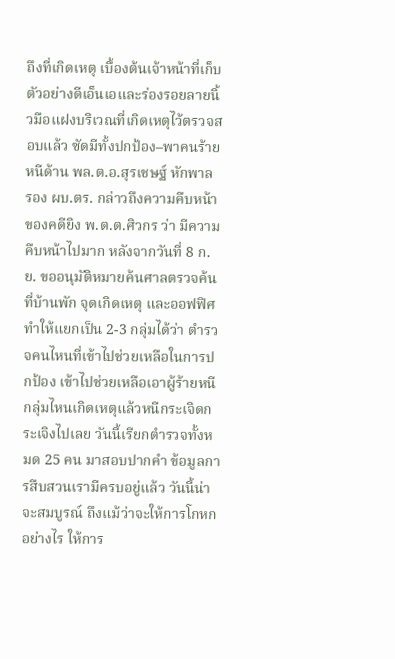ถึงที่เกิดเหตุ เบื้องต้นเจ้าหน้าที่เก็บตัวอย่างดีเอ็นเอและร่องรอยลายนิ้วมือแฝงบริเวณที่เกิดเหตุไว้ตรวจสอบแล้ว ซัดมีทั้งปกป้อง–พาคนร้ายหนีด้าน พล.ต.อ.สุรเชษฐ์ หักพาล รอง ผบ.ตร. กล่าวถึงความคืบหน้าของคดียิง พ.ต.ต.ศิวกร ว่า มีความคืบหน้าไปมาก หลังจากวันที่ 8 ก.ย. ขออนุมัติหมายค้นศาลตรวจค้นที่บ้านพัก จุดเกิดเหตุ และออฟฟิศ ทำให้แยกเป็น 2-3 กลุ่มได้ว่า ตำรวจคนไหนที่เข้าไปช่วยเหลือในการปกป้อง เข้าไปช่วยเหลือเอาผู้ร้ายหนี กลุ่มไหนเกิดเหตุแล้วหนีกระเจิดกระเจิงไปเลย วันนี้เรียกตำรวจทั้งหมด 25 คน มาสอบปากคำ ข้อมูลการสืบสวนเรามีครบอยู่แล้ว วันนี้น่าจะสมบูรณ์ ถึงแม้ว่าจะให้การโกหกอย่างไร ให้การ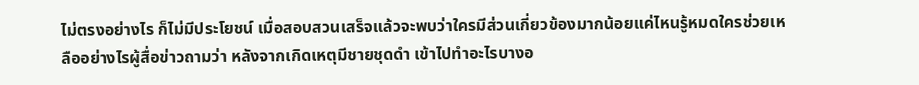ไม่ตรงอย่างไร ก็ไม่มีประโยชน์ เมื่อสอบสวนเสร็จแล้วจะพบว่าใครมีส่วนเกี่ยวข้องมากน้อยแค่ไหนรู้หมดใครช่วยเหลืออย่างไรผู้สื่อข่าวถามว่า หลังจากเกิดเหตุมีชายชุดดำ เข้าไปทำอะไรบางอ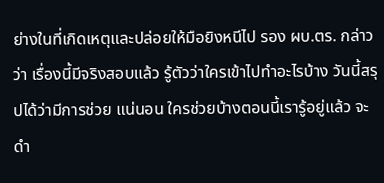ย่างในที่เกิดเหตุและปล่อยให้มือยิงหนีไป รอง ผบ.ตร. กล่าวว่า เรื่องนี้มีจริงสอบแล้ว รู้ตัวว่าใครเข้าไปทำอะไรบ้าง วันนี้สรุปได้ว่ามีการช่วย แน่นอน ใครช่วยบ้างตอนนี้เรารู้อยู่แล้ว จะดำ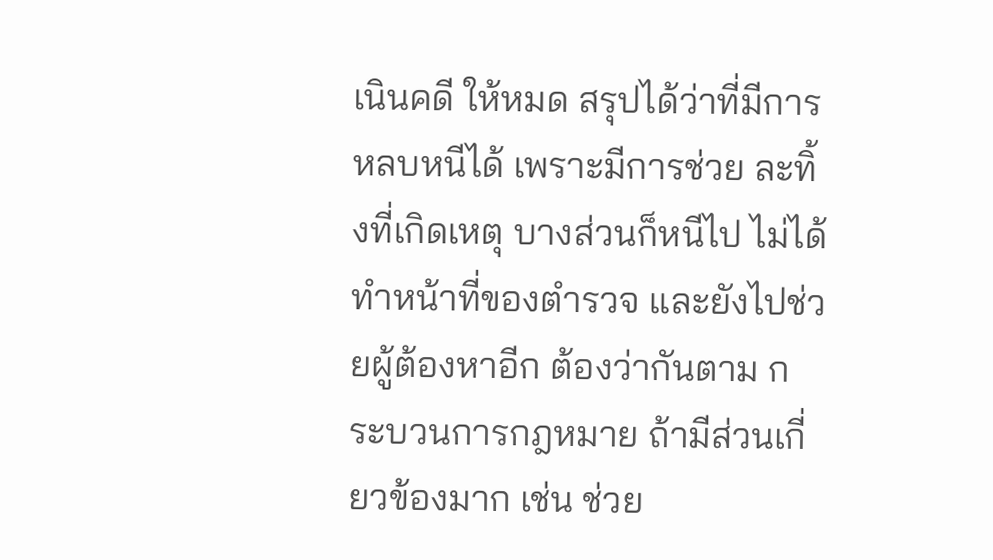เนินคดี ให้หมด สรุปได้ว่าที่มีการหลบหนีได้ เพราะมีการช่วย ละทิ้งที่เกิดเหตุ บางส่วนก็หนีไป ไม่ได้ทำหน้าที่ของตำรวจ และยังไปช่วยผู้ต้องหาอีก ต้องว่ากันตาม กระบวนการกฎหมาย ถ้ามีส่วนเกี่ยวข้องมาก เช่น ช่วย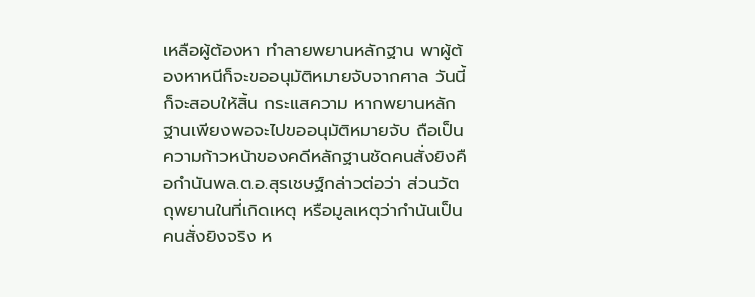เหลือผู้ต้องหา ทำลายพยานหลักฐาน พาผู้ต้องหาหนีก็จะขออนุมัติหมายจับจากศาล วันนี้ก็จะสอบให้สิ้น กระแสความ หากพยานหลักฐานเพียงพอจะไปขออนุมัติหมายจับ ถือเป็นความก้าวหน้าของคดีหลักฐานชัดคนสั่งยิงคือกำนันพล.ต.อ.สุรเชษฐ์กล่าวต่อว่า ส่วนวัตถุพยานในที่เกิดเหตุ หรือมูลเหตุว่ากำนันเป็นคนสั่งยิงจริง ห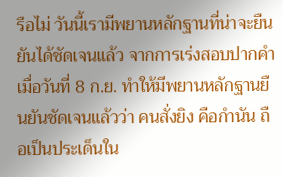รือไม่ วันนี้เรามีพยานหลักฐานที่น่าจะยืนยันได้ชัดเจนแล้ว จากการเร่งสอบปากคำเมื่อวันที่ 8 ก.ย. ทำให้มีพยานหลักฐานยืนยันชัดเจนแล้วว่า คนสั่งยิง คือกำนัน ถือเป็นประเด็นใน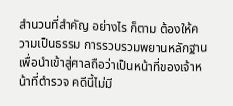สำนวนที่สำคัญ อย่างไร ก็ตาม ต้องให้ความเป็นธรรม การรวบรวมพยานหลักฐาน เพื่อนำเข้าสู่ศาลถือว่าเป็นหน้าที่ของเจ้าหน้าที่ตำรวจ คดีนี้ไม่มี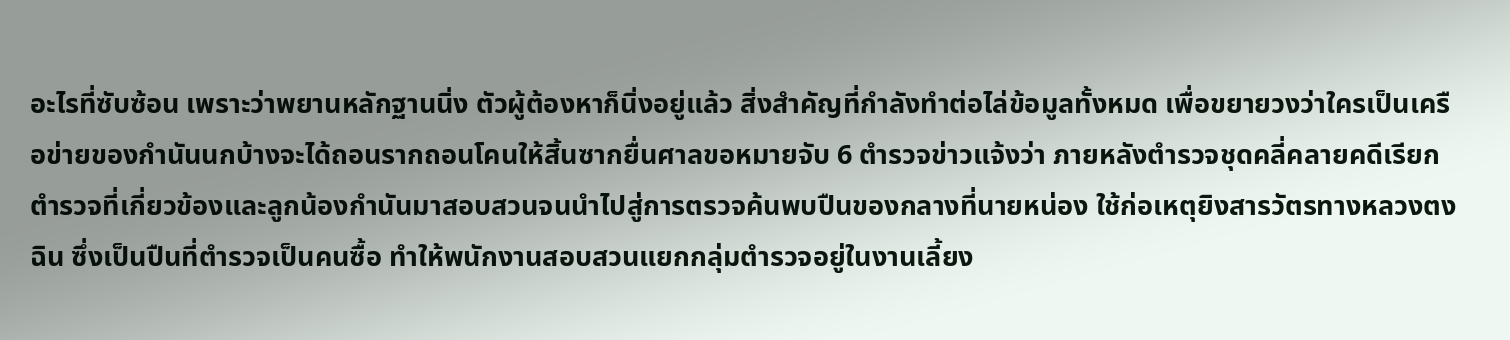อะไรที่ซับซ้อน เพราะว่าพยานหลักฐานนิ่ง ตัวผู้ต้องหาก็นิ่งอยู่แล้ว สิ่งสำคัญที่กำลังทำต่อไล่ข้อมูลทั้งหมด เพื่อขยายวงว่าใครเป็นเครือข่ายของกำนันนกบ้างจะได้ถอนรากถอนโคนให้สิ้นซากยื่นศาลขอหมายจับ 6 ตำรวจข่าวแจ้งว่า ภายหลังตำรวจชุดคลี่คลายคดีเรียกตำรวจที่เกี่ยวข้องและลูกน้องกำนันมาสอบสวนจนนำไปสู่การตรวจค้นพบปืนของกลางที่นายหน่อง ใช้ก่อเหตุยิงสารวัตรทางหลวงตงฉิน ซึ่งเป็นปืนที่ตำรวจเป็นคนซื้อ ทำให้พนักงานสอบสวนแยกกลุ่มตำรวจอยู่ในงานเลี้ยง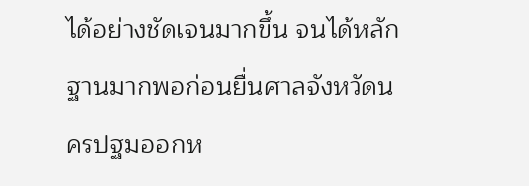ได้อย่างชัดเจนมากขึ้น จนได้หลักฐานมากพอก่อนยื่นศาลจังหวัดนครปฐมออกห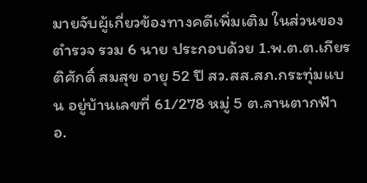มายจับผู้เกี่ยวข้องทางคดีเพิ่มเติม ในส่วนของตำรวจ รวม 6 นาย ประกอบด้วย 1.พ.ต.ต.เกียรติศักดิ์ สมสุข อายุ 52 ปี สว.สส.สภ.กระทุ่มแบน อยู่บ้านเลขที่ 61/278 หมู่ 5 ต.ลานตากฟ้า อ.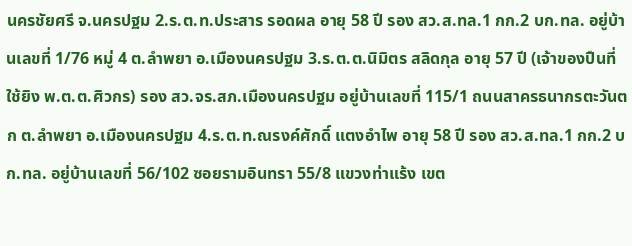นครชัยศรี จ.นครปฐม 2.ร.ต.ท.ประสาร รอดผล อายุ 58 ปี รอง สว.ส.ทล.1 กก.2 บก.ทล. อยู่บ้านเลขที่ 1/76 หมู่ 4 ต.ลำพยา อ.เมืองนครปฐม 3.ร.ต.ต.นิมิตร สลิดกุล อายุ 57 ปี (เจ้าของปืนที่ใช้ยิง พ.ต.ต.ศิวกร) รอง สว.จร.สภ.เมืองนครปฐม อยู่บ้านเลขที่ 115/1 ถนนสาครธนากรตะวันตก ต.ลำพยา อ.เมืองนครปฐม 4.ร.ต.ท.ณรงค์ศักดิ์ แตงอำไพ อายุ 58 ปี รอง สว.ส.ทล.1 กก.2 บก.ทล. อยู่บ้านเลขที่ 56/102 ซอยรามอินทรา 55/8 แขวงท่าแร้ง เขต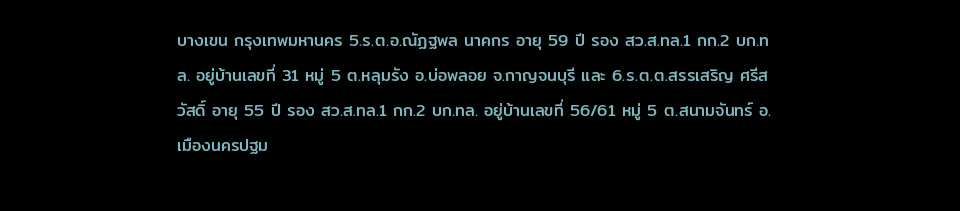บางเขน กรุงเทพมหานคร 5.ร.ต.อ.ณัฏฐพล นาคกร อายุ 59 ปี รอง สว.ส.ทล.1 กก.2 บก.ทล. อยู่บ้านเลขที่ 31 หมู่ 5 ต.หลุมรัง อ.บ่อพลอย จ.กาญจนบุรี และ 6.ร.ต.ต.สรรเสริญ ศรีสวัสดิ์ อายุ 55 ปี รอง สว.ส.ทล.1 กก.2 บก.ทล. อยู่บ้านเลขที่ 56/61 หมู่ 5 ต.สนามจันทร์ อ.เมืองนครปฐม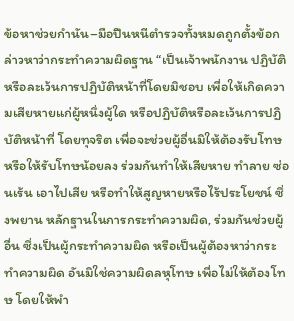ข้อหาช่วยกำนัน–มือปืนหนีตำรวจทั้งหมดถูกตั้งข้อกล่าวหาว่ากระทำความผิดฐาน “เป็นเจ้าพนักงาน ปฏิบัติ หรือละเว้นการปฏิบัติหน้าที่โดยมิชอบ เพื่อให้เกิดความเสียหายแก่ผู้หนึ่งผู้ใด หรือปฏิบัติหรือละเว้นการปฏิบัติหน้าที่ โดยทุจริต เพื่อจะช่วยผู้อื่นมิให้ต้องรับโทษ หรือให้รับโทษน้อยลง ร่วมกันทำให้เสียหาย ทำลาย ซ่อนเร้น เอาไปเสีย หรือทำให้สูญหายหรือไร้ประโยชน์ ซึ่งพยาน หลักฐานในการกระทำความผิด, ร่วมกันช่วยผู้อื่น ซึ่งเป็นผู้กระทำความผิด หรือเป็นผู้ต้องหาว่ากระทำความผิด อันมิใช่ความผิดลหุโทษ เพื่อไม่ให้ต้องโทษ โดยให้พำ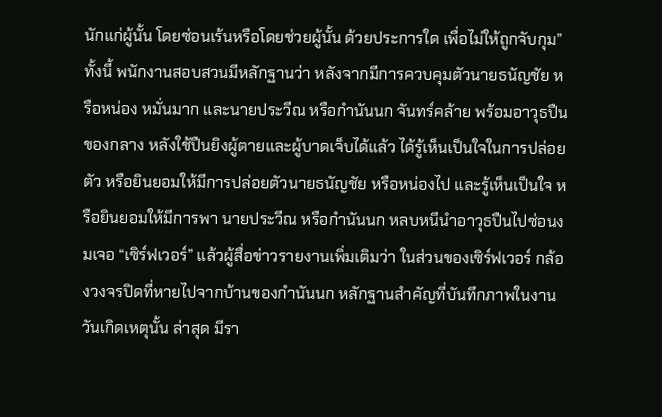นักแก่ผู้นั้น โดยซ่อนเร้นหรือโดยช่วยผู้นั้น ด้วยประการใด เพื่อไม่ให้ถูกจับกุม” ทั้งนี้ พนักงานสอบสวนมีหลักฐานว่า หลังจากมีการควบคุมตัวนายธนัญชัย หรือหน่อง หมั่นมาก และนายประวีณ หรือกำนันนก จันทร์คล้าย พร้อมอาวุธปืนของกลาง หลังใช้ปืนยิงผู้ตายและผู้บาดเจ็บได้แล้ว ได้รู้เห็นเป็นใจในการปล่อยตัว หรือยินยอมให้มีการปล่อยตัวนายธนัญชัย หรือหน่องไป และรู้เห็นเป็นใจ หรือยินยอมให้มีการพา นายประวีณ หรือกำนันนก หลบหนีนำอาวุธปืนไปซ่อนงมเจอ “เซิร์ฟเวอร์” แล้วผู้สื่อข่าวรายงานเพิ่มเติมว่า ในส่วนของเซิร์ฟเวอร์ กล้องวงจรปิดที่หายไปจากบ้านของกำนันนก หลักฐานสำคัญที่บันทึกภาพในงานวันเกิดเหตุนั้น ล่าสุด มีรา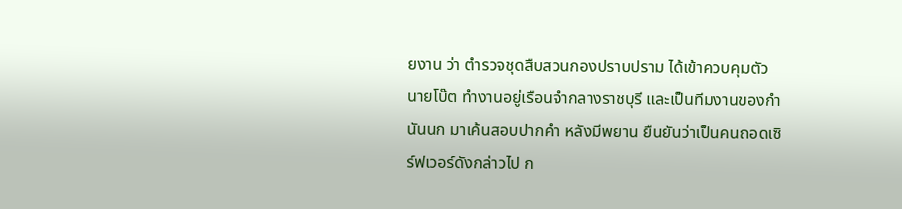ยงาน ว่า ตำรวจชุดสืบสวนกองปราบปราม ได้เข้าควบคุมตัว นายโบ๊ต ทำงานอยู่เรือนจำกลางราชบุรี และเป็นทีมงานของกำนันนก มาเค้นสอบปากคำ หลังมีพยาน ยืนยันว่าเป็นคนถอดเซิร์ฟเวอร์ดังกล่าวไป ก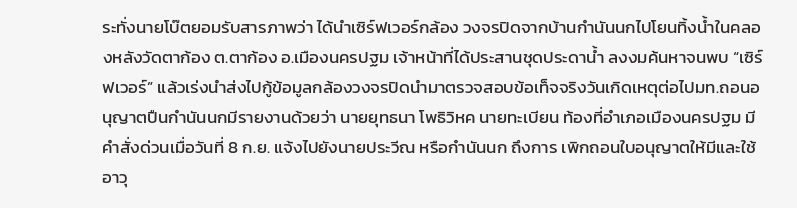ระทั่งนายโบ๊ตยอมรับสารภาพว่า ได้นำเซิร์ฟเวอร์กล้อง วงจรปิดจากบ้านกำนันนกไปโยนทิ้งน้ำในคลองหลังวัดตาก้อง ต.ตาก้อง อ.เมืองนครปฐม เจ้าหน้าที่ได้ประสานชุดประดาน้ำ ลงงมค้นหาจนพบ “เซิร์ฟเวอร์” แล้วเร่งนำส่งไปกู้ข้อมูลกล้องวงจรปิดนำมาตรวจสอบข้อเท็จจริงวันเกิดเหตุต่อไปมท.ถอนอนุญาตปืนกำนันนกมีรายงานด้วยว่า นายยุทธนา โพธิวิหค นายทะเบียน ท้องที่อำเภอเมืองนครปฐม มีคำสั่งด่วนเมื่อวันที่ 8 ก.ย. แจ้งไปยังนายประวีณ หรือกำนันนก ถึงการ เพิกถอนใบอนุญาตให้มีและใช้อาวุ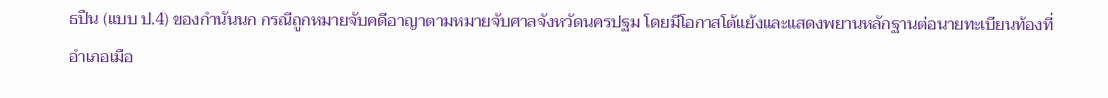ธปืน (แบบ ป.4) ของกำนันนก กรณีถูกหมายจับคดีอาญาตามหมายจับศาลจังหวัดนครปฐม โดยมีโอกาสโต้แย้งและแสดงพยานหลักฐานต่อนายทะเบียนท้องที่อำเภอเมือ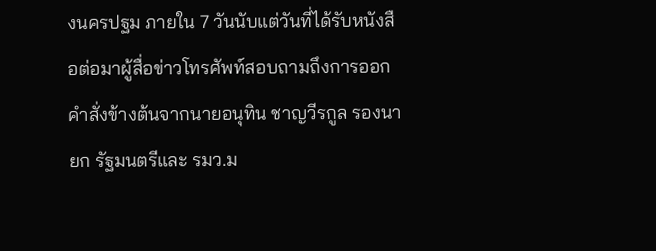งนครปฐม ภายใน 7 วันนับแต่วันที่ได้รับหนังสือต่อมาผู้สื่อข่าวโทรศัพท์สอบถามถึงการออกคำสั่งข้างต้นจากนายอนุทิน ชาญวีรกูล รองนายก รัฐมนตรีและ รมว.ม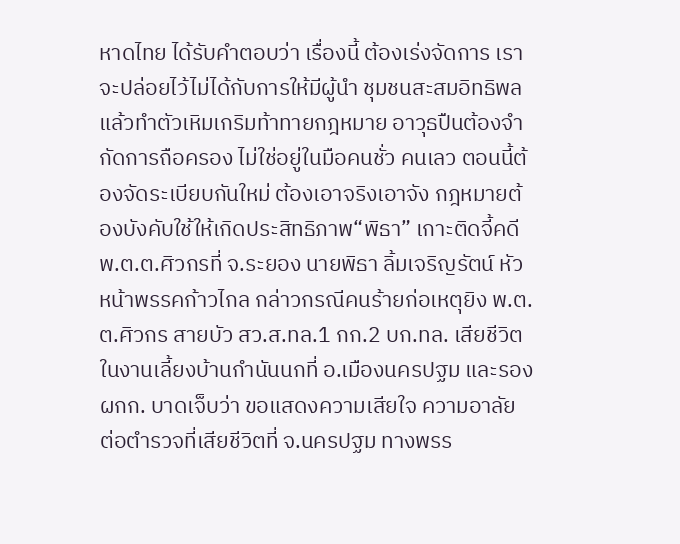หาดไทย ได้รับคำตอบว่า เรื่องนี้ ต้องเร่งจัดการ เราจะปล่อยไว้ไม่ได้กับการให้มีผู้นำ ชุมชนสะสมอิทธิพล แล้วทำตัวเหิมเกริมท้าทายกฎหมาย อาวุธปืนต้องจำกัดการถือครอง ไม่ใช่อยู่ในมือคนชั่ว คนเลว ตอนนี้ต้องจัดระเบียบกันใหม่ ต้องเอาจริงเอาจัง กฎหมายต้องบังคับใช้ให้เกิดประสิทธิภาพ“พิธา” เกาะติดจี้คดี พ.ต.ต.ศิวกรที่ จ.ระยอง นายพิธา ลิ้มเจริญรัตน์ หัวหน้าพรรคก้าวไกล กล่าวกรณีคนร้ายก่อเหตุยิง พ.ต.ต.ศิวกร สายบัว สว.ส.ทล.1 กก.2 บก.ทล. เสียชีวิตในงานเลี้ยงบ้านกำนันนกที่ อ.เมืองนครปฐม และรอง ผกก. บาดเจ็บว่า ขอแสดงความเสียใจ ความอาลัย ต่อตำรวจที่เสียชีวิตที่ จ.นครปฐม ทางพรร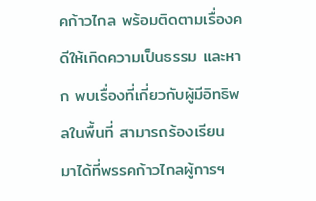คก้าวไกล พร้อมติดตามเรื่องคดีให้เกิดความเป็นธรรม และหาก พบเรื่องที่เกี่ยวกับผู้มีอิทธิพลในพื้นที่ สามารถร้องเรียน มาได้ที่พรรคก้าวไกลผู้การฯ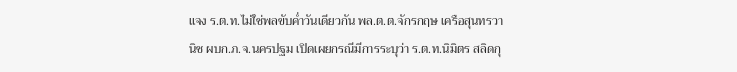แจง ร.ต.ท.ไม่ใช่พลขับค่ำวันเดียวกัน พล.ต.ต.จักรกฤษ เครือสุนทรวานิช ผบก.ภ.จ.นครปฐม เปิดเผยกรณีมีการระบุว่า ร.ต.ท.นิมิตร สลิดกุ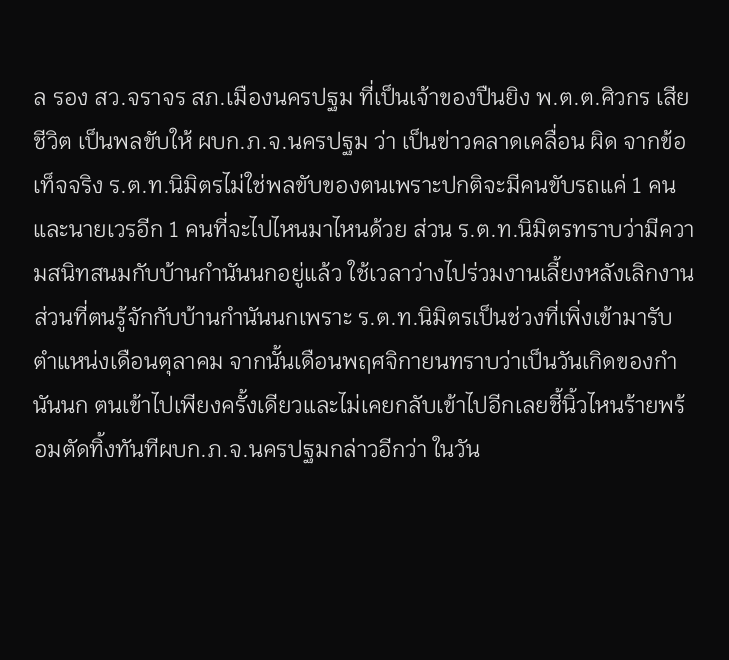ล รอง สว.จราจร สภ.เมืองนครปฐม ที่เป็นเจ้าของปืนยิง พ.ต.ต.ศิวกร เสียชีวิต เป็นพลขับให้ ผบก.ภ.จ.นครปฐม ว่า เป็นข่าวคลาดเคลื่อน ผิด จากข้อเท็จจริง ร.ต.ท.นิมิตรไม่ใช่พลขับของตนเพราะปกติจะมีคนขับรถแค่ 1 คน และนายเวรอีก 1 คนที่จะไปไหนมาไหนด้วย ส่วน ร.ต.ท.นิมิตรทราบว่ามีความสนิทสนมกับบ้านกำนันนกอยู่แล้ว ใช้เวลาว่างไปร่วมงานเลี้ยงหลังเลิกงาน ส่วนที่ตนรู้จักกับบ้านกำนันนกเพราะ ร.ต.ท.นิมิตรเป็นช่วงที่เพิ่งเข้ามารับตำแหน่งเดือนตุลาคม จากนั้นเดือนพฤศจิกายนทราบว่าเป็นวันเกิดของกำนันนก ตนเข้าไปเพียงครั้งเดียวและไม่เคยกลับเข้าไปอีกเลยชี้นิ้วไหนร้ายพร้อมตัดทิ้งทันทีผบก.ภ.จ.นครปฐมกล่าวอีกว่า ในวัน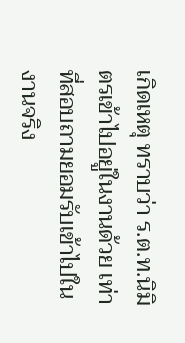เกิดเหตุ ทราบว่า ร.ต.ท.นิมิตรเข้าไปอยู่ในงานด้วย เท่าที่สอบถามยอมรับเข้าไปในงานจริง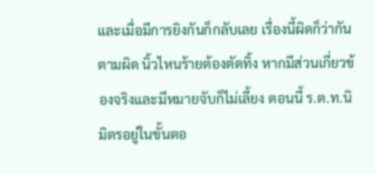และเมื่อมีการยิงกันก็กลับเลย เรื่องนี้ผิดก็ว่ากันตามผิด นิ้วไหนร้ายต้องตัดทิ้ง หากมีส่วนเกี่ยวข้องจริงและมีหมายจับก็ไม่เลี้ยง ตอนนี้ ร.ต.ท.นิมิตรอยู่ในขั้นตอ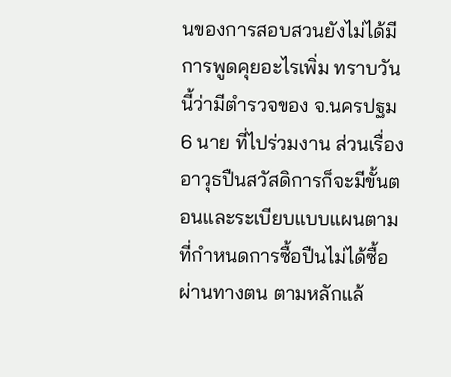นของการสอบสวนยังไม่ได้มีการพูดคุยอะไรเพิ่ม ทราบวันนี้ว่ามีตำรวจของ จ.นครปฐม 6 นาย ที่ไปร่วมงาน ส่วนเรื่องอาวุธปืนสวัสดิการก็จะมีขั้นตอนและระเบียบแบบแผนตามที่กำหนดการซื้อปืนไม่ได้ซื้อผ่านทางตน ตามหลักแล้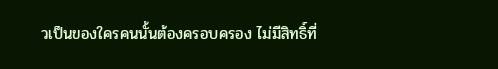วเป็นของใครคนนั้นต้องครอบครอง ไม่มีสิทธิ์ที่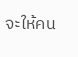จะให้คน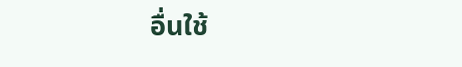อื่นใช้